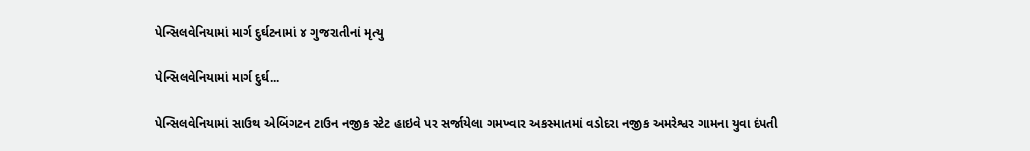પેન્સિલવેનિયામાં માર્ગ દુર્ઘટનામાં ૪ ગુજરાતીનાં મૃત્યુ

પેન્સિલવેનિયામાં માર્ગ દુર્ઘ...

પેન્સિલવેનિયામાં સાઉથ એબિંગટન ટાઉન નજીક સ્ટેટ હાઇવે પર સર્જાયેલા ગમખ્વાર અકસ્માતમાં વડોદરા નજીક અમરેશ્વર ગામના યુવા દંપતી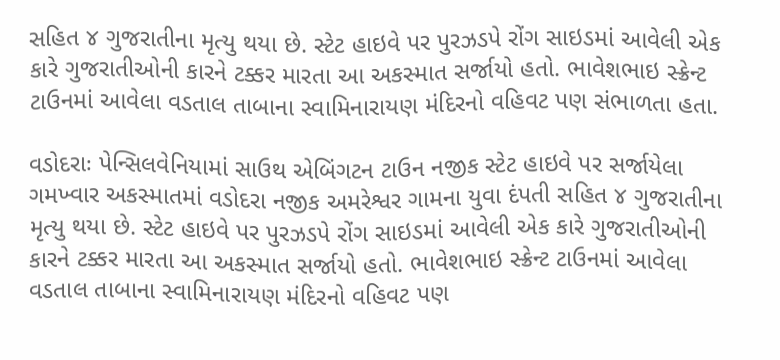સહિત ૪ ગુજરાતીના મૃત્યુ થયા છે. સ્ટેટ હાઇવે પર પુરઝડપે રોંગ સાઇડમાં આવેલી એક કારે ગુજરાતીઓની કારને ટક્કર મારતા આ અકસ્માત સર્જાયો હતો. ભાવેશભાઇ સ્ક્રેન્ટ ટાઉનમાં આવેલા વડતાલ તાબાના સ્વામિનારાયણ મંદિરનો વહિવટ પણ સંભાળતા હતા.

વડોદરાઃ પેન્સિલવેનિયામાં સાઉથ એબિંગટન ટાઉન નજીક સ્ટેટ હાઇવે પર સર્જાયેલા ગમખ્વાર અકસ્માતમાં વડોદરા નજીક અમરેશ્વર ગામના યુવા દંપતી સહિત ૪ ગુજરાતીના મૃત્યુ થયા છે. સ્ટેટ હાઇવે પર પુરઝડપે રોંગ સાઇડમાં આવેલી એક કારે ગુજરાતીઓની કારને ટક્કર મારતા આ અકસ્માત સર્જાયો હતો. ભાવેશભાઇ સ્ક્રેન્ટ ટાઉનમાં આવેલા વડતાલ તાબાના સ્વામિનારાયણ મંદિરનો વહિવટ પણ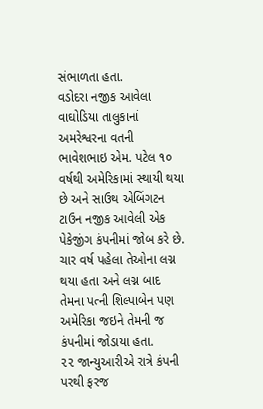સંભાળતા હતા.
વડોદરા નજીક આવેલા વાઘોડિયા તાલુકાનાં અમરેશ્વરના વતની ભાવેશભાઇ એમ. પટેલ ૧૦ વર્ષથી અમેરિકામાં સ્થાયી થયા છે અને સાઉથ એબિંગટન ટાઉન નજીક આવેલી એક પેકેજીંગ કંપનીમાં જોબ કરે છે. ચાર વર્ષ પહેલા તેઓના લગ્ન થયા હતા અને લગ્ન બાદ તેમના પત્ની શિલ્પાબેન પણ અમેરિકા જઇને તેમની જ કંપનીમાં જોડાયા હતા.
૨૨ જાન્યુઆરીએ રાત્રે કંપની પરથી ફરજ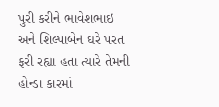પુરી કરીને ભાવેશભાઇ અને શિલ્પાબેન ઘરે પરત ફરી રહ્યા હતા ત્યારે તેમની હોન્ડા કારમાં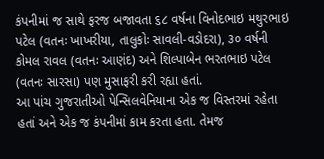કંપનીમાં જ સાથે ફરજ બજાવતા ૬૮ વર્ષના વિનોદભાઇ મથુરભાઇ પટેલ (વતનઃ ખાખરીયા, તાલુકોઃ સાવલી-વડોદરા), ૩૦ વર્ષની કોમલ રાવલ (વતનઃ આણંદ) અને શિલ્પાબેન ભરતભાઇ પટેલ (વતનઃ સારસા) પણ મુસાફરી કરી રહ્યા હતાં.
આ પાંચ ગુજરાતીઓ પેન્સિલવેનિયાના એક જ વિસ્તરમાં રહેતા હતાં અને એક જ કંપનીમાં કામ કરતા હતા. તેમજ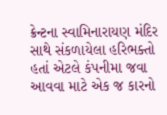ક્રેન્ટના સ્વામિનારાયણ મંદિર સાથે સંકળાયેલા હરિભક્તો હતાં એટલે કંપનીમા જવા આવવા માટે એક જ કારનો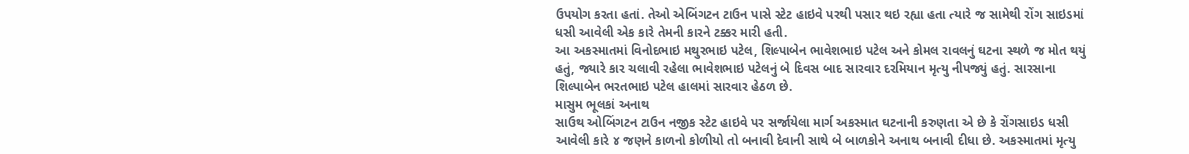ઉપયોગ કરતા હતાં. તેઓ એબિંગટન ટાઉન પાસે સ્ટેટ હાઇવે પરથી પસાર થઇ રહ્યા હતા ત્યારે જ સામેથી રોંગ સાઇડમાં ધસી આવેલી એક કારે તેમની કારને ટક્કર મારી હતી.
આ અકસ્માતમાં વિનોદભાઇ મથુરભાઇ પટેલ, શિલ્પાબેન ભાવેશભાઇ પટેલ અને કોમલ રાવલનું ઘટના સ્થળે જ મોત થયું હતું, જ્યારે કાર ચલાવી રહેલા ભાવેશભાઇ પટેલનું બે દિવસ બાદ સારવાર દરમિયાન મૃત્યુ નીપજ્યું હતું. સારસાના શિલ્પાબેન ભરતભાઇ પટેલ હાલમાં સારવાર હેઠળ છે.
માસુમ ભૂલકાં અનાથ
સાઉથ ઓબિંગટન ટાઉન નજીક સ્ટેટ હાઇવે પર સર્જાયેલા માર્ગ અકસ્માત ઘટનાની કરુણતા એ છે કે રોંગસાઇડ ધસી આવેલી કારે ૪ જણને કાળનો કોળીયો તો બનાવી દેવાની સાથે બે બાળકોને અનાથ બનાવી દીધા છે. અકસ્માતમાં મૃત્યુ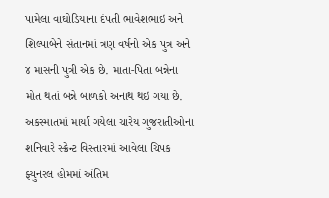પામેલા વાઘોડિયાના દંપતી ભાવેશભાઇ અને શિલ્પાબેને સંતાનમાં ત્રણ વર્ષનો એક પુત્ર અને ૪ માસની પુત્રી એક છે. માતા-પિતા બન્નેના મોત થતાં બન્ને બાળકો અનાથ થઇ ગયા છે.
અકસ્માતમાં માર્યા ગયેલા ચારેય ગુજરાતીઓના શનિવારે સ્ક્રેન્ટ વિસ્તારમાં આવેલા ચિપક ફ્યુનરલ હોમમાં અંતિમ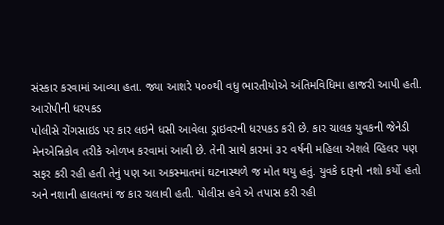સંસ્કાર કરવામાં આવ્યા હતા. જ્યા આશરે ૫૦૦થી વધુ ભારતીયોએ અંતિમવિધિમા હાજરી આપી હતી.
આરોપીની ધરપકડ
પોલીસે રોંગસાઇડ પર કાર લઇને ધસી આવેલા ડ્રાઇવરની ધરપકડ કરી છે. કાર ચાલક યુવકની જેનેડી મેનએન્નિકોવ તરીકે ઓળખ કરવામાં આવી છે. તેની સાથે કારમાં ૩૨ વર્ષની મહિલા એશલે વ્હિલર પણ સફર કરી રહી હતી તેનું પણ આ અકસ્માતમાં ઘટનાસ્થળે જ મોત થયુ હતું. યુવકે દારૂનો નશો કર્યો હતો અને નશાની હાલતમાં જ કાર ચલાવી હતી. પોલીસ હવે એ તપાસ કરી રહી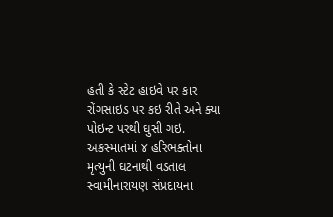હતી કે સ્ટેટ હાઇવે પર કાર રોંગસાઇડ પર કઇ રીતે અને ક્યા પોઇન્ટ પરથી ઘુસી ગઇ. અકસ્માતમાં ૪ હરિભક્તોના મૃત્યુની ઘટનાથી વડતાલ સ્વામીનારાયણ સંપ્રદાયના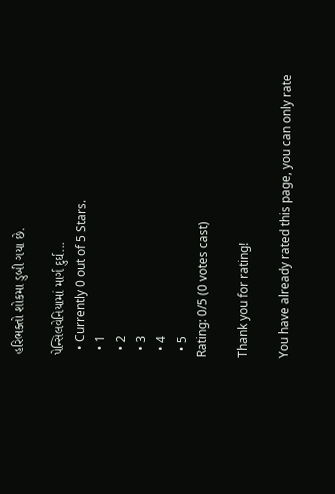હરિભક્તો શોકમા ડુબી ગયા છે.

પેન્સિલવેનિયામાં માર્ગ દુર્ઘ...
  • Currently 0 out of 5 Stars.
  • 1
  • 2
  • 3
  • 4
  • 5
Rating: 0/5 (0 votes cast)

Thank you for rating!

You have already rated this page, you can only rate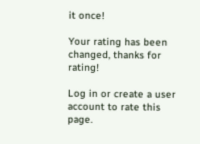it once!

Your rating has been changed, thanks for rating!

Log in or create a user account to rate this page.